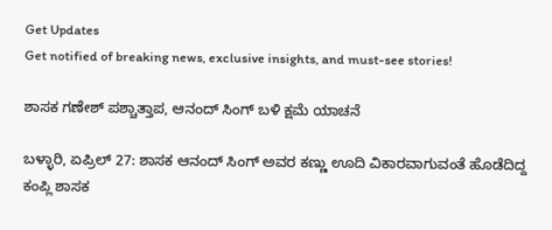Get Updates
Get notified of breaking news, exclusive insights, and must-see stories!

ಶಾಸಕ ಗಣೇಶ್‌ ಪಶ್ಚಾತ್ತಾಪ, ಆನಂದ್ ಸಿಂಗ್ ಬಳಿ ಕ್ಷಮೆ ಯಾಚನೆ

ಬಳ್ಳಾರಿ, ಏಪ್ರಿಲ್ 27: ಶಾಸಕ ಆನಂದ್ ಸಿಂಗ್ ಅವರ ಕಣ್ಣು ಊದಿ ವಿಕಾರವಾಗುವಂತೆ ಹೊಡೆದಿದ್ದ ಕಂಪ್ಲಿ ಶಾಸಕ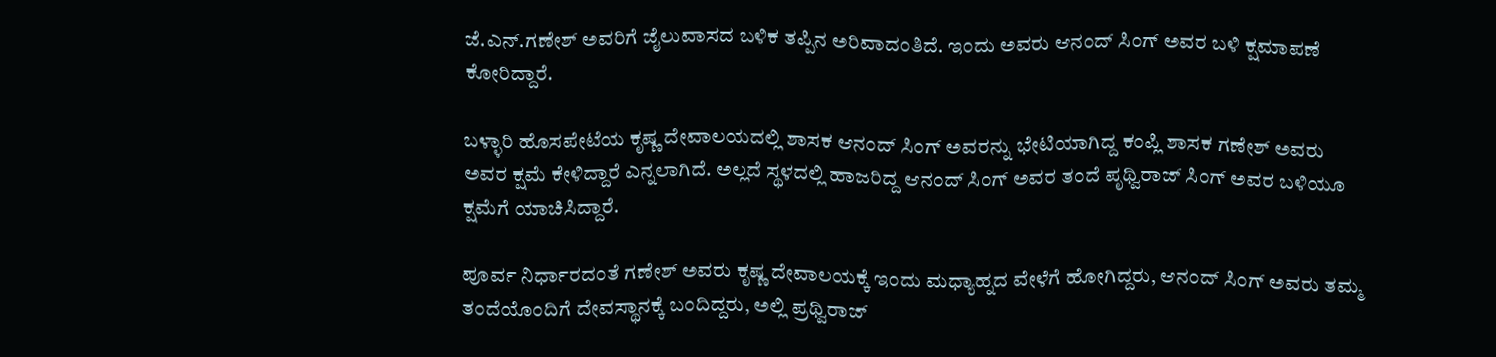ಜೆ.ಎನ್.ಗಣೇಶ್‌ ಅವರಿಗೆ ಜೈಲುವಾಸದ ಬಳಿಕ ತಪ್ಪಿನ ಅರಿವಾದಂತಿದೆ. ಇಂದು ಅವರು ಆನಂದ್ ಸಿಂಗ್ ಅವರ ಬಳಿ ಕ್ಷಮಾಪಣೆ ಕೋರಿದ್ದಾರೆ.

ಬಳ್ಳಾರಿ ಹೊಸಪೇಟೆಯ ಕೃಷ್ಣ ದೇವಾಲಯದಲ್ಲಿ ಶಾಸಕ ಆನಂದ್ ಸಿಂಗ್ ಅವರನ್ನು ಭೇಟಿಯಾಗಿದ್ದ ಕಂಪ್ಲಿ ಶಾಸಕ ಗಣೇಶ್ ಅವರು ಅವರ ಕ್ಷಮೆ ಕೇಳಿದ್ದಾರೆ ಎನ್ನಲಾಗಿದೆ. ಅಲ್ಲದೆ ಸ್ಥಳದಲ್ಲಿ ಹಾಜರಿದ್ದ ಆನಂದ್ ಸಿಂಗ್ ಅವರ ತಂದೆ ಪೃಥ್ವಿರಾಜ್‌ ಸಿಂಗ್ ಅವರ ಬಳಿಯೂ ಕ್ಷಮೆಗೆ ಯಾಚಿಸಿದ್ದಾರೆ.

ಪೂರ್ವ ನಿರ್ಧಾರದಂತೆ ಗಣೇಶ್ ಅವರು ಕೃಷ್ಣ ದೇವಾಲಯಕ್ಕೆ ಇಂದು ಮಧ್ಯಾಹ್ನದ ವೇಳೆಗೆ ಹೋಗಿದ್ದರು, ಆನಂದ್ ಸಿಂಗ್ ಅವರು ತಮ್ಮ ತಂದೆಯೊಂದಿಗೆ ದೇವಸ್ಥಾನಕ್ಕೆ ಬಂದಿದ್ದರು, ಅಲ್ಲಿ ಪ್ರಥ್ವಿರಾಜ್‌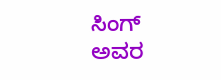ಸಿಂಗ್ ಅವರ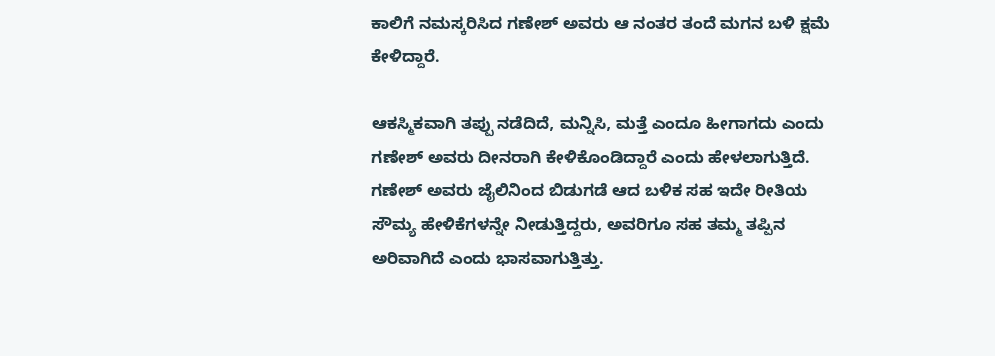ಕಾಲಿಗೆ ನಮಸ್ಕರಿಸಿದ ಗಣೇಶ್ ಅವರು ಆ ನಂತರ ತಂದೆ ಮಗನ ಬಳಿ ಕ್ಷಮೆ ಕೇಳಿದ್ದಾರೆ.

ಆಕಸ್ಮಿಕವಾಗಿ ತಪ್ಪು ನಡೆದಿದೆ, ಮನ್ನಿಸಿ, ಮತ್ತೆ ಎಂದೂ ಹೀಗಾಗದು ಎಂದು ಗಣೇಶ್ ಅವರು ದೀನರಾಗಿ ಕೇಳಿಕೊಂಡಿದ್ದಾರೆ ಎಂದು ಹೇಳಲಾಗುತ್ತಿದೆ. ಗಣೇಶ್ ಅವರು ಜೈಲಿನಿಂದ ಬಿಡುಗಡೆ ಆದ ಬಳಿಕ ಸಹ ಇದೇ ರೀತಿಯ ಸೌಮ್ಯ ಹೇಳಿಕೆಗಳನ್ನೇ ನೀಡುತ್ತಿದ್ದರು, ಅವರಿಗೂ ಸಹ ತಮ್ಮ ತಪ್ಪಿನ ಅರಿವಾಗಿದೆ ಎಂದು ಭಾಸವಾಗುತ್ತಿತ್ತು.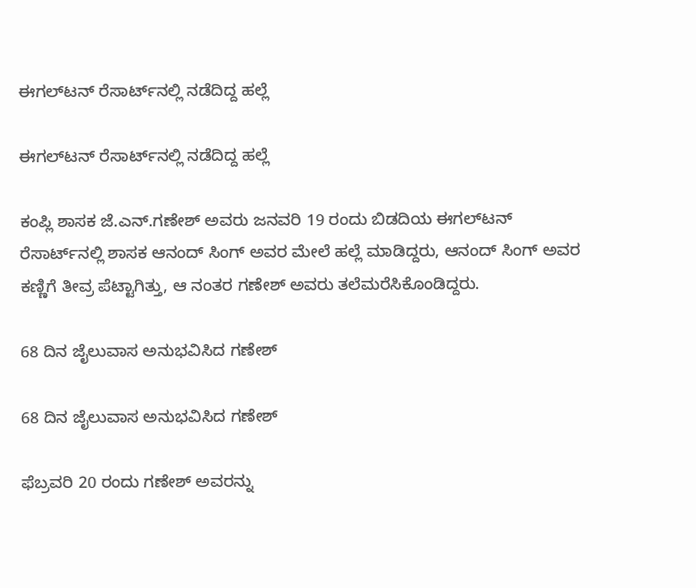ಈಗಲ್‌ಟನ್ ರೆಸಾರ್ಟ್‌ನಲ್ಲಿ ನಡೆದಿದ್ದ ಹಲ್ಲೆ

ಈಗಲ್‌ಟನ್ ರೆಸಾರ್ಟ್‌ನಲ್ಲಿ ನಡೆದಿದ್ದ ಹಲ್ಲೆ

ಕಂಪ್ಲಿ ಶಾಸಕ ಜೆ.ಎನ್.ಗಣೇಶ್ ಅವರು ಜನವರಿ 19 ರಂದು ಬಿಡದಿಯ ಈಗಲ್‌ಟನ್ ರೆಸಾರ್ಟ್‌ನಲ್ಲಿ ಶಾಸಕ ಆನಂದ್ ಸಿಂಗ್ ಅವರ ಮೇಲೆ ಹಲ್ಲೆ ಮಾಡಿದ್ದರು, ಆನಂದ್ ಸಿಂಗ್ ಅವರ ಕಣ್ಣಿಗೆ ತೀವ್ರ ಪೆಟ್ಟಾಗಿತ್ತು, ಆ ನಂತರ ಗಣೇಶ್‌ ಅವರು ತಲೆಮರೆಸಿಕೊಂಡಿದ್ದರು.

68 ದಿನ ಜೈಲುವಾಸ ಅನುಭವಿಸಿದ ಗಣೇಶ್‌

68 ದಿನ ಜೈಲುವಾಸ ಅನುಭವಿಸಿದ ಗಣೇಶ್‌

ಫೆಬ್ರವರಿ 20 ರಂದು ಗಣೇಶ್ ಅವರನ್ನು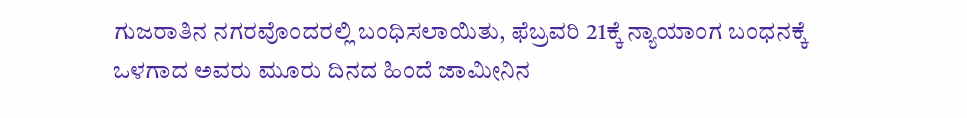ಗುಜರಾತಿನ ನಗರವೊಂದರಲ್ಲಿ ಬಂಧಿಸಲಾಯಿತು, ಫೆಬ್ರವರಿ 21ಕ್ಕೆ ನ್ಯಾಯಾಂಗ ಬಂಧನಕ್ಕೆ ಒಳಗಾದ ಅವರು ಮೂರು ದಿನದ ಹಿಂದೆ ಜಾಮೀನಿನ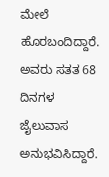ಮೇಲೆ ಹೊರಬಂದಿದ್ದಾರೆ. ಅವರು ಸತತ 68 ದಿನಗಳ ಜೈಲುವಾಸ ಅನುಭವಿಸಿದ್ದಾರೆ.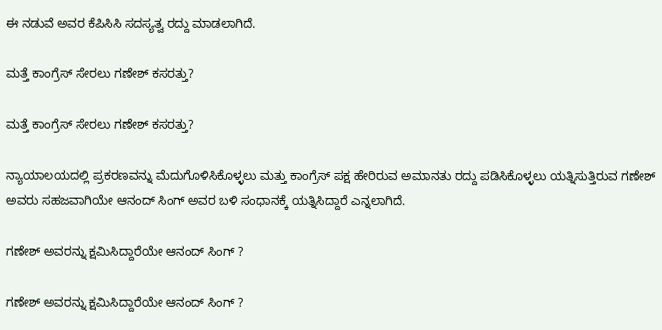ಈ ನಡುವೆ ಅವರ ಕೆಪಿಸಿಸಿ ಸದಸ್ಯತ್ವ ರದ್ದು ಮಾಡಲಾಗಿದೆ.

ಮತ್ತೆ ಕಾಂಗ್ರೆಸ್‌ ಸೇರಲು ಗಣೇಶ್ ಕಸರತ್ತು?

ಮತ್ತೆ ಕಾಂಗ್ರೆಸ್‌ ಸೇರಲು ಗಣೇಶ್ ಕಸರತ್ತು?

ನ್ಯಾಯಾಲಯದಲ್ಲಿ ಪ್ರಕರಣವನ್ನು ಮೆದುಗೊಳಿಸಿಕೊಳ್ಳಲು ಮತ್ತು ಕಾಂಗ್ರೆಸ್‌ ಪಕ್ಷ ಹೇರಿರುವ ಅಮಾನತು ರದ್ದು ಪಡಿಸಿಕೊಳ್ಳಲು ಯತ್ನಿಸುತ್ತಿರುವ ಗಣೇಶ್ ಅವರು ಸಹಜವಾಗಿಯೇ ಆನಂದ್ ಸಿಂಗ್ ಅವರ ಬಳಿ ಸಂಧಾನಕ್ಕೆ ಯತ್ನಿಸಿದ್ದಾರೆ ಎನ್ನಲಾಗಿದೆ.

ಗಣೇಶ್ ಅವರನ್ನು ಕ್ಷಮಿಸಿದ್ದಾರೆಯೇ ಆನಂದ್ ಸಿಂಗ್ ?

ಗಣೇಶ್ ಅವರನ್ನು ಕ್ಷಮಿಸಿದ್ದಾರೆಯೇ ಆನಂದ್ ಸಿಂಗ್ ?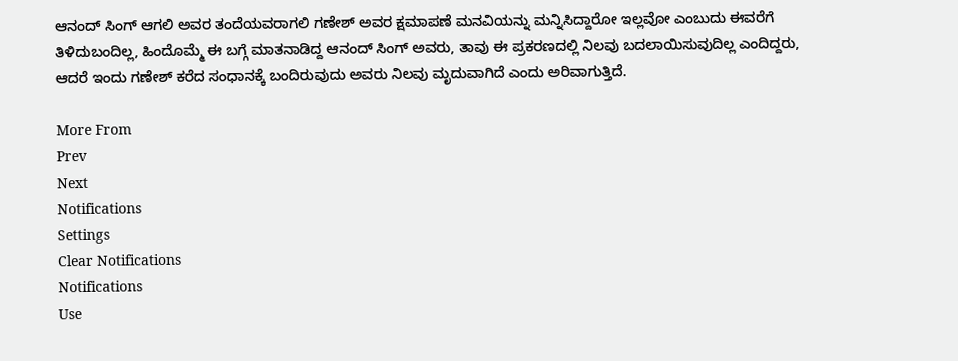ಆನಂದ್ ಸಿಂಗ್ ಆಗಲಿ ಅವರ ತಂದೆಯವರಾಗಲಿ ಗಣೇಶ್ ಅವರ ಕ್ಷಮಾಪಣೆ ಮನವಿಯನ್ನು ಮನ್ನಿಸಿದ್ದಾರೋ ಇಲ್ಲವೋ ಎಂಬುದು ಈವರೆಗೆ ತಿಳಿದುಬಂದಿಲ್ಲ, ಹಿಂದೊಮ್ಮೆ ಈ ಬಗ್ಗೆ ಮಾತನಾಡಿದ್ದ ಆನಂದ್ ಸಿಂಗ್ ಅವರು, ತಾವು ಈ ಪ್ರಕರಣದಲ್ಲಿ ನಿಲವು ಬದಲಾಯಿಸುವುದಿಲ್ಲ ಎಂದಿದ್ದರು, ಆದರೆ ಇಂದು ಗಣೇಶ್ ಕರೆದ ಸಂಧಾನಕ್ಕೆ ಬಂದಿರುವುದು ಅವರು ನಿಲವು ಮೃದುವಾಗಿದೆ ಎಂದು ಅರಿವಾಗುತ್ತಿದೆ.

More From
Prev
Next
Notifications
Settings
Clear Notifications
Notifications
Use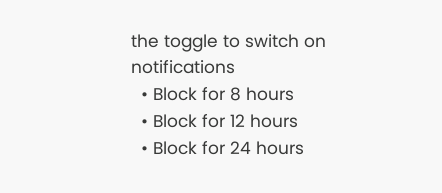the toggle to switch on notifications
  • Block for 8 hours
  • Block for 12 hours
  • Block for 24 hours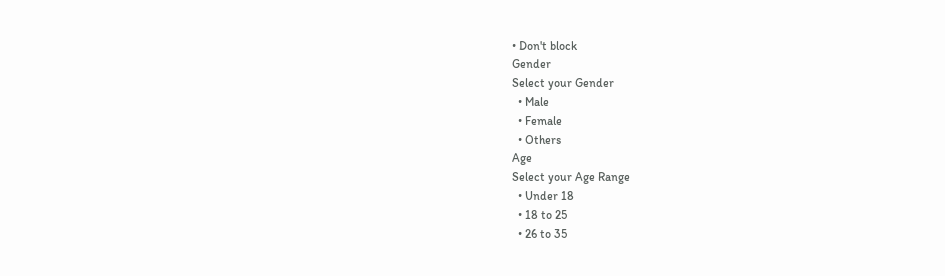• Don't block
Gender
Select your Gender
  • Male
  • Female
  • Others
Age
Select your Age Range
  • Under 18
  • 18 to 25
  • 26 to 35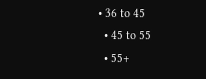• 36 to 45
  • 45 to 55
  • 55+